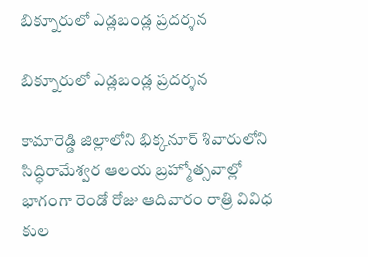బిక్నూరులో ఎడ్లబండ్ల ప్రదర్శన

బిక్నూరులో ఎడ్లబండ్ల ప్రదర్శన

కామారెడ్డి జిల్లాలోని భిక్కనూర్ శివారులోని సిద్ధిరామేశ్వర ఆలయ బ్రహ్మోత్సవాల్లో భాగంగా రెండో రోజు ఆదివారం రాత్రి వివిధ కుల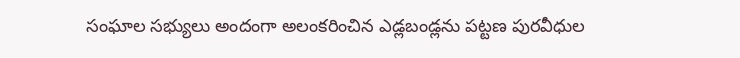సంఘాల సభ్యులు అందంగా అలంకరించిన ఎడ్లబండ్లను పట్టణ పురవీధుల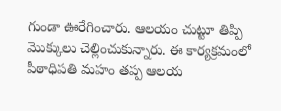గుండా ఊరేగించారు. ఆలయం చుట్టూ తిప్పి మొక్కులు చెల్లించుకున్నారు. ఈ కార్యక్రమంలో పీఠాధిపతి మహం తప్ప ఆలయ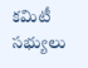కమిటీ సభ్యులు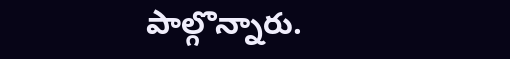పాల్గొన్నారు.